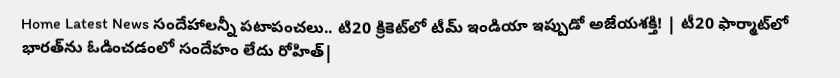Home Latest News సందేహాలన్నీ పటాపంచలు.. టి20 క్రికెట్‌లో టీమ్ ఇండియా ఇప్పుడో అజేయశక్తి! | టీ20 ఫార్మాట్‌లో భారత్‌ను ఓడించడంలో సందేహం లేదు రోహిత్|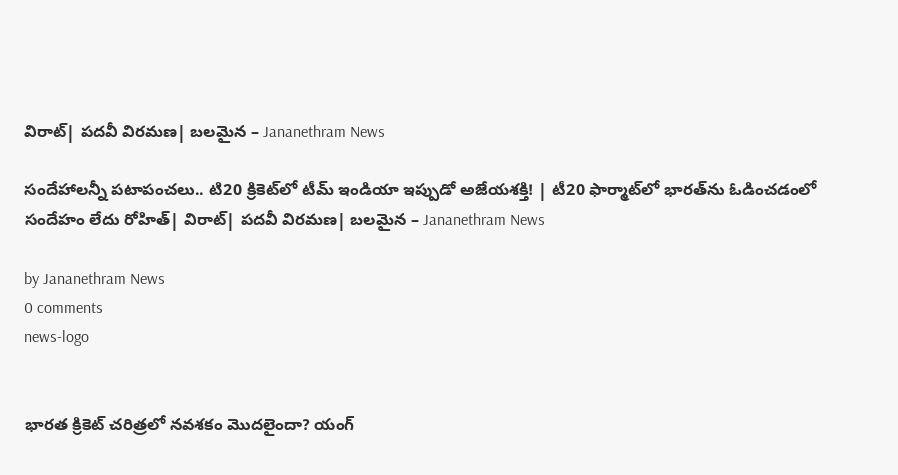విరాట్| పదవీ విరమణ| బలమైన – Jananethram News

సందేహాలన్నీ పటాపంచలు.. టి20 క్రికెట్‌లో టీమ్ ఇండియా ఇప్పుడో అజేయశక్తి! | టీ20 ఫార్మాట్‌లో భారత్‌ను ఓడించడంలో సందేహం లేదు రోహిత్| విరాట్| పదవీ విరమణ| బలమైన – Jananethram News

by Jananethram News
0 comments
news-logo


భారత క్రికెట్ చరిత్రలో నవశకం మొదలైందా? యంగ్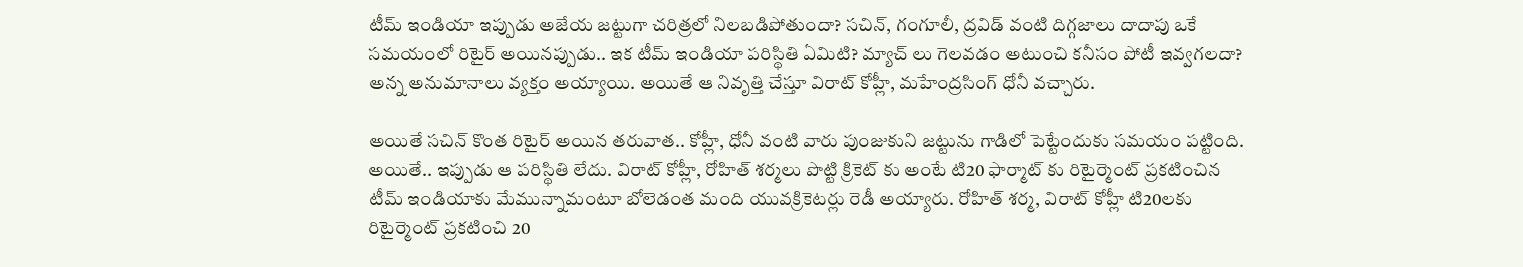టీమ్ ఇండియా ఇప్పుడు అజేయ జట్టుగా చరిత్రలో నిలబడిపోతుందా? సచిన్, గంగూలీ, ద్రవిడ్ వంటి దిగ్గజాలు దాదాపు ఒకే సమయంలో రిటైర్ అయినప్పుడు.. ఇక టీమ్ ఇండియా పరిస్థితి ఏమిటి? మ్యాచ్ లు గెలవడం అటుంచి కనీసం పోటీ ఇవ్వగలదా? అన్న అనుమానాలు వ్యక్తం అయ్యాయి. అయితే ఆ నివృత్తి చేస్తూ విరాట్ కోహ్లీ, మహేంద్రసింగ్ ధోనీ వచ్చారు.

అయితే సచిన్ కొంత రిటైర్ అయిన తరువాత.. కోహ్లీ, ధోనీ వంటి వారు పుంజుకుని జట్టును గాడిలో పెట్టేందుకు సమయం పట్టింది. అయితే.. ఇప్పుడు ఆ పరిస్థితి లేదు. విరాట్ కోహ్లీ, రోహిత్ శర్మలు పొట్టి క్రికెట్ కు అంటే టి20 ఫార్మాట్ కు రిటైర్మెంట్ ప్రకటించిన టీమ్ ఇండియాకు మేమున్నామంటూ బోలెడంత మంది యువక్రికెటర్లు రెడీ అయ్యారు. రోహిత్ శర్మ, విరాట్ కోహ్లీ టి20లకు రిటైర్మెంట్ ప్రకటించి 20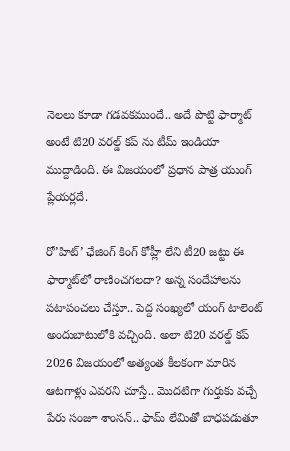నెలలు కూడా గడవకముందే.. అదే పొట్టి ఫార్మాట్ అంటే టి20 వరల్డ్ కప్ ను టీమ్ ఇండియా ముద్దాడింది. ఈ విజయంలో ప్రధాన పాత్ర యుంగ్ ప్లేయర్లదే.

రో’హిట్’ ఛేజింగ్ కింగ్ కోహ్లీ లేని టీ20 జట్టు ఈ ఫార్మాట్‌లో రాణించగలదా? అన్న సందేహాలను పటాపంచలు చేస్తూ.. పెద్ద సంఖ్యలో యంగ్ టాలెంట్ అందుబాటులోకి వచ్చింది. అలా టి20 వరల్డ్ కప్ 2026 విజయంలో అత్యంత కీలకంగా మారిన ఆటగాళ్లు ఎవరని చూస్తే.. మొదటిగా గుర్తుకు వచ్చే పేరు సంజూ శాంసన్.. ఫామ్ లేమితో బాధపడుతూ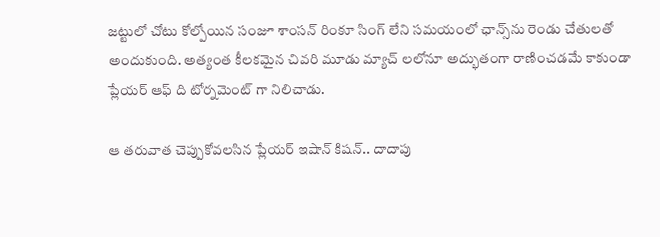జట్టులో చోటు కోల్పోయిన సంజూ శాంసన్ రింకూ సింగ్ లేని సమయంలో ఛాన్స్‌ను రెండు చేతులతో అందుకుంది. అత్యంత కీలకమైన చివరి మూడు మ్యాచ్ లలోనూ అద్భుతంగా రాణించడమే కాకుండా ప్లేయర్ ఆఫ్ ది టోర్నమెంట్ గా నిలిచాడు.

ఆ తరువాత చెప్పుకోవలసిన ప్లేయర్ ఇషాన్ కిషన్.. దాదాపు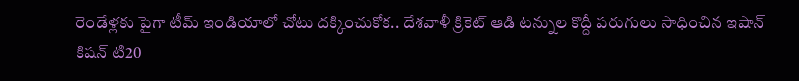రెండేళ్లకు పైగా టీమ్ ఇండియాలో చోటు దక్కించుకోక.. దేశవాళీ క్రికెట్ ఆడి టన్నుల కొద్దీ పరుగులు సాధించిన ఇషాన్ కిషన్ టి20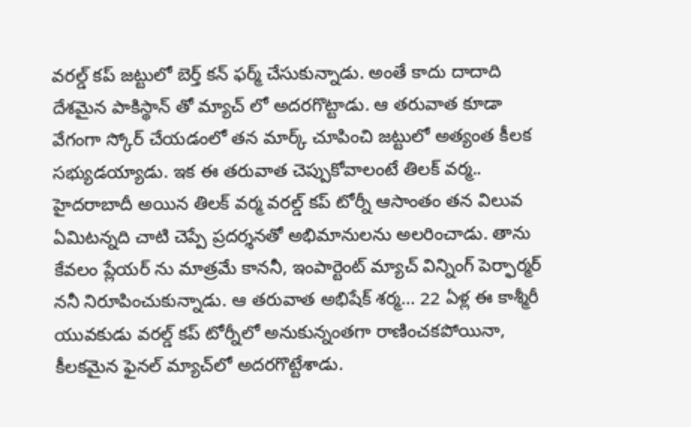వరల్డ్ కప్ జట్టులో బెర్త్ కన్ ఫర్మ్ చేసుకున్నాడు. అంతే కాదు దాదాది దేశమైన పాకిస్థాన్ తో మ్యాచ్ లో అదరగొట్టాడు. ఆ తరువాత కూడా వేగంగా స్కోర్ చేయడంలో తన మార్క్ చూపించి జట్టులో అత్యంత కీలక సభ్యుడయ్యాడు. ఇక ఈ తరువాత చెప్పుకోవాలంటే తిలక్ వర్మ.. హైదరాబాదీ అయిన తిలక్ వర్మ వరల్డ్ కప్ టోర్నీ ఆసాంతం తన విలువ ఏమిటన్నది చాటి చెప్పే ప్రదర్శనతో అభిమానులను అలరించాడు. తాను కేవలం ప్లేయర్ ను మాత్రమే కాననీ, ఇంపార్టెంట్ మ్యాచ్ విన్నింగ్ పెర్ఫార్మర్ ననీ నిరూపించుకున్నాడు. ఆ తరువాత అభిషేక్ శర్మ… 22 ఏళ్ల ఈ కాశ్మీరీ యువకుడు వరల్డ్ కప్ టోర్నీలో అనుకున్నంతగా రాణించకపోయినా, కీలకమైన ఫైనల్ మ్యాచ్‌లో అదరగొట్టేశాడు.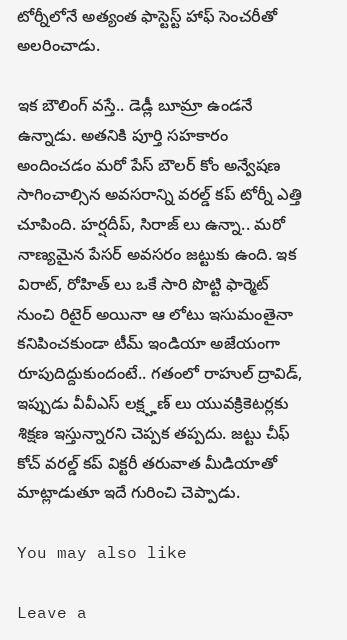టోర్నీలోనే అత్యంత ఫాస్టెస్ట్ హాఫ్ సెంచరీతో అలరించాడు.

ఇక బౌలింగ్ వస్తే.. డెడ్లీ బూమ్రా ఉండనే ఉన్నాడు. అతనికి పూర్తి సహకారం అందించడం మరో పేస్ బౌలర్ కోం అన్వేషణ సాగించాల్సిన అవసరాన్ని వరల్డ్ కప్ టోర్నీ ఎత్తి చూపింది. హర్షదీప్, సిరాజ్ లు ఉన్నా.. మరో నాణ్యమైన పేసర్ అవసరం జట్టుకు ఉంది. ఇక విరాట్, రోహిత్ లు ఒకే సారి పొట్టి ఫార్మెట్ నుంచి రిటైర్ అయినా ఆ లోటు ఇసుమంతైనా కనిపించకుండా టీమ్ ఇండియా అజేయంగా రూపుదిద్దుకుందంటే.. గతంలో రాహుల్ ద్రావిడ్, ఇప్పుడు వీవీఎస్ లక్ష్హణ్ లు యువక్రికెటర్లకు శిక్షణ ఇస్తున్నారని చెప్పక తప్పదు. జట్టు చీఫ్ కోచ్ వరల్డ్ కప్ విక్టరీ తరువాత మీడియాతో మాట్లాడుతూ ఇదే గురించి చెప్పాడు.

You may also like

Leave a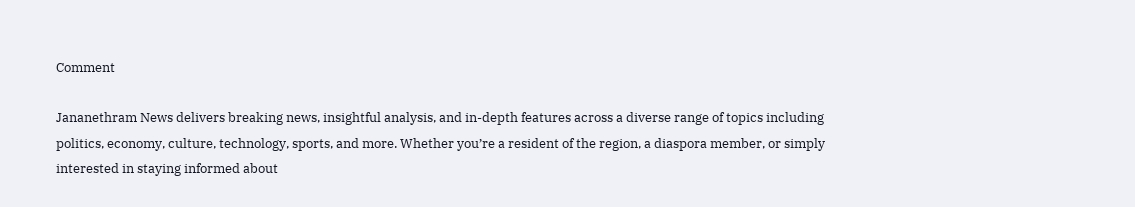Comment

Jananethram News delivers breaking news, insightful analysis, and in-depth features across a diverse range of topics including politics, economy, culture, technology, sports, and more. Whether you’re a resident of the region, a diaspora member, or simply interested in staying informed about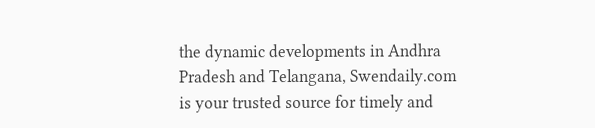the dynamic developments in Andhra Pradesh and Telangana, Swendaily.com is your trusted source for timely and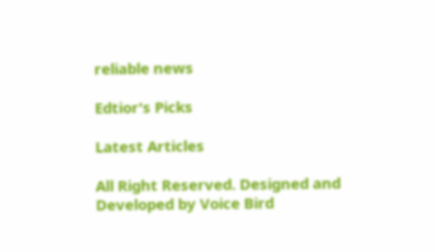reliable news

Edtior's Picks

Latest Articles

All Right Reserved. Designed and Developed by Voice Bird